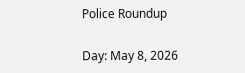Police Roundup

Day: May 8, 2026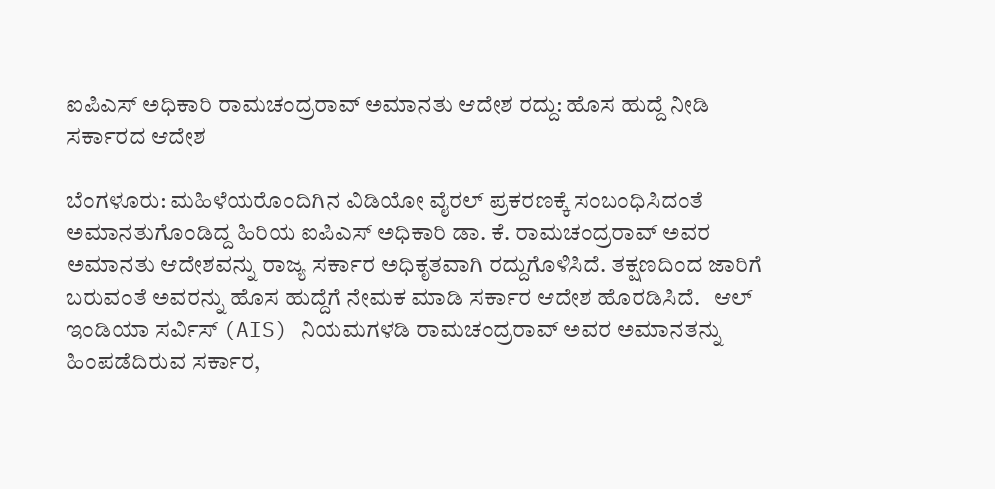ಐಪಿಎಸ್ ಅಧಿಕಾರಿ ರಾಮಚಂದ್ರರಾವ್ ಅಮಾನತು ಆದೇಶ ರದ್ದು: ಹೊಸ ಹುದ್ದೆ ನೀಡಿ ಸರ್ಕಾರದ ಆದೇಶ

ಬೆಂಗಳೂರು: ಮಹಿಳೆಯರೊಂದಿಗಿನ ವಿಡಿಯೋ ವೈರಲ್ ಪ್ರಕರಣಕ್ಕೆ ಸಂಬಂಧಿಸಿದಂತೆ ಅಮಾನತುಗೊಂಡಿದ್ದ ಹಿರಿಯ ಐಪಿಎಸ್ ಅಧಿಕಾರಿ ಡಾ. ಕೆ. ರಾಮಚಂದ್ರರಾವ್ ಅವರ ಅಮಾನತು ಆದೇಶವನ್ನು ರಾಜ್ಯ ಸರ್ಕಾರ ಅಧಿಕೃತವಾಗಿ ರದ್ದುಗೊಳಿಸಿದೆ. ತಕ್ಷಣದಿಂದ ಜಾರಿಗೆ ಬರುವಂತೆ ಅವರನ್ನು ಹೊಸ ಹುದ್ದೆಗೆ ನೇಮಕ ಮಾಡಿ ಸರ್ಕಾರ ಆದೇಶ ಹೊರಡಿಸಿದೆ.   ಆಲ್ ಇಂಡಿಯಾ ಸರ್ವಿಸ್ (AIS) ನಿಯಮಗಳಡಿ ರಾಮಚಂದ್ರರಾವ್ ಅವರ ಅಮಾನತನ್ನು ಹಿಂಪಡೆದಿರುವ ಸರ್ಕಾರ,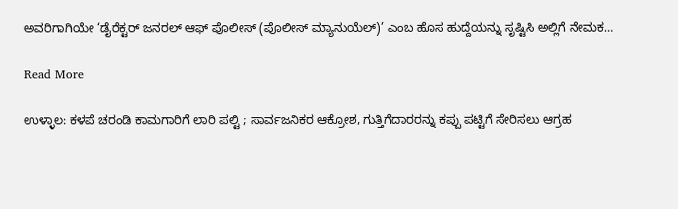ಅವರಿಗಾಗಿಯೇ ‘ಡೈರೆಕ್ಟರ್ ಜನರಲ್ ಆಫ್ ಪೊಲೀಸ್ (ಪೊಲೀಸ್ ಮ್ಯಾನುಯೆಲ್)’ ಎಂಬ ಹೊಸ ಹುದ್ದೆಯನ್ನು ಸೃಷ್ಟಿಸಿ ಅಲ್ಲಿಗೆ ನೇಮಕ…

Read More

ಉಳ್ಳಾಲ: ಕಳಪೆ ಚರಂಡಿ ಕಾಮಗಾರಿಗೆ ಲಾರಿ ಪಲ್ಟಿ ; ಸಾರ್ವಜನಿಕರ ಆಕ್ರೋಶ, ಗುತ್ತಿಗೆದಾರರನ್ನು ಕಪ್ಪು ಪಟ್ಟಿಗೆ ಸೇರಿಸಲು ಆಗ್ರಹ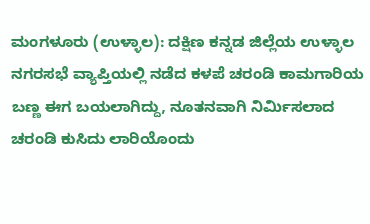ಮಂಗಳೂರು (ಉಳ್ಳಾಲ): ದಕ್ಷಿಣ ಕನ್ನಡ ಜಿಲ್ಲೆಯ ಉಳ್ಳಾಲ ನಗರಸಭೆ ವ್ಯಾಪ್ತಿಯಲ್ಲಿ ನಡೆದ ಕಳಪೆ ಚರಂಡಿ ಕಾಮಗಾರಿಯ ಬಣ್ಣ ಈಗ ಬಯಲಾಗಿದ್ದು, ನೂತನವಾಗಿ ನಿರ್ಮಿಸಲಾದ ಚರಂಡಿ ಕುಸಿದು ಲಾರಿಯೊಂದು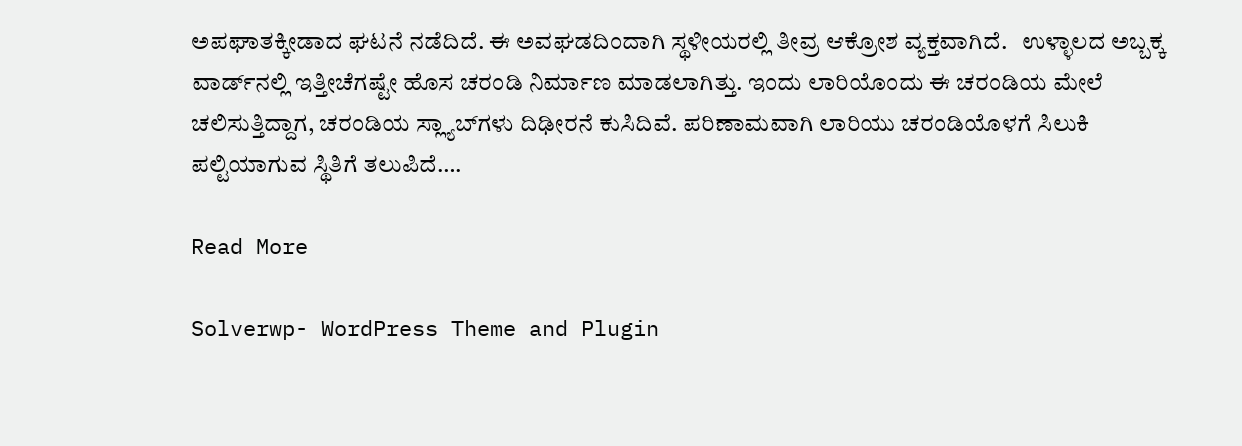ಅಪಘಾತಕ್ಕೀಡಾದ ಘಟನೆ ನಡೆದಿದೆ. ಈ ಅವಘಡದಿಂದಾಗಿ ಸ್ಥಳೀಯರಲ್ಲಿ ತೀವ್ರ ಆಕ್ರೋಶ ವ್ಯಕ್ತವಾಗಿದೆ.   ಉಳ್ಳಾಲದ ಅಬ್ಬಕ್ಕ ವಾರ್ಡ್‌ನಲ್ಲಿ ಇತ್ತೀಚೆಗಷ್ಟೇ ಹೊಸ ಚರಂಡಿ ನಿರ್ಮಾಣ ಮಾಡಲಾಗಿತ್ತು. ಇಂದು ಲಾರಿಯೊಂದು ಈ ಚರಂಡಿಯ ಮೇಲೆ ಚಲಿಸುತ್ತಿದ್ದಾಗ, ಚರಂಡಿಯ ಸ್ಲ್ಯಾಬ್‌ಗಳು ದಿಢೀರನೆ ಕುಸಿದಿವೆ. ಪರಿಣಾಮವಾಗಿ ಲಾರಿಯು ಚರಂಡಿಯೊಳಗೆ ಸಿಲುಕಿ ಪಲ್ಟಿಯಾಗುವ ಸ್ಥಿತಿಗೆ ತಲುಪಿದೆ….

Read More

Solverwp- WordPress Theme and Plugin